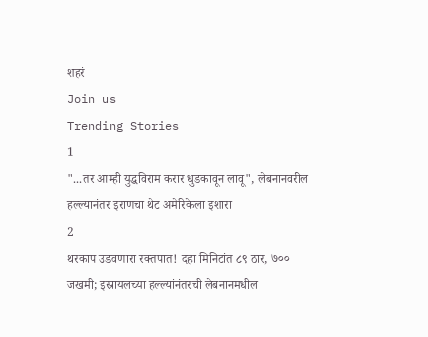शहरं
Join us
Trending Stories
1
"...तर आम्ही युद्धविराम करार धुडकावून लावू", लेबनानवरील हल्ल्यानंतर इराणचा थेट अमेरिकेला इशारा
2
थरकाप उडवणारा रक्तपात! दहा मिनिटांत ८९ ठार, ७०० जखमी; इस्रायलच्या हल्ल्यांनंतरची लेबनानमधील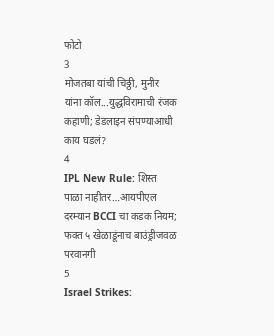फोटो
3
मोजतबा यांची चिठ्ठी, मुनीर यांना कॉल...युद्धविरामाची रंजक कहाणी; डेडलाइन संपण्याआधी काय घडलं?
4
IPL New Rule: शिस्त पाळा नाहीतर…आयपीएल दरम्यान BCCI चा कडक नियम; फक्त ५ खेळाडूंनाच बाउंड्रीजवळ परवानगी
5
Israel Strikes: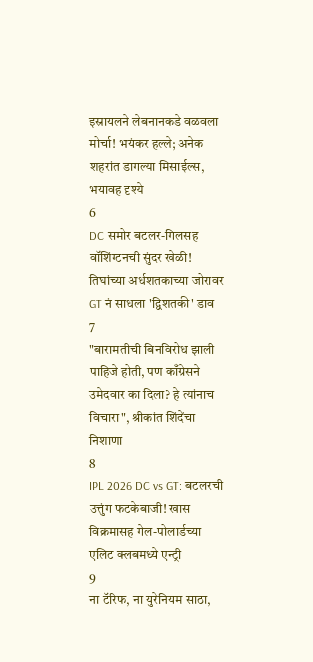इस्रायलने लेबनानकडे वळवला मोर्चा! भयंकर हल्ले; अनेक शहरांत डागल्या मिसाईल्स, भयावह दृश्ये
6
DC समोर बटलर-गिलसह वॉशिंग्टनची सुंदर खेळी! तिघांच्या अर्धशतकाच्या जोरावर GT नं साधला 'द्विशतकी' डाव
7
"बारामतीची बिनविरोध झाली पाहिजे होती, पण काँग्रेसने उमेदवार का दिला? हे त्यांनाच विचारा", श्रीकांत शिंदेंचा निशाणा
8
IPL 2026 DC vs GT: बटलरची उत्तुंग फटकेबाजी! खास विक्रमासह गेल-पोलार्डच्या एलिट क्लबमध्ये एन्ट्री
9
ना टॅरिफ, ना युरेनियम साठा,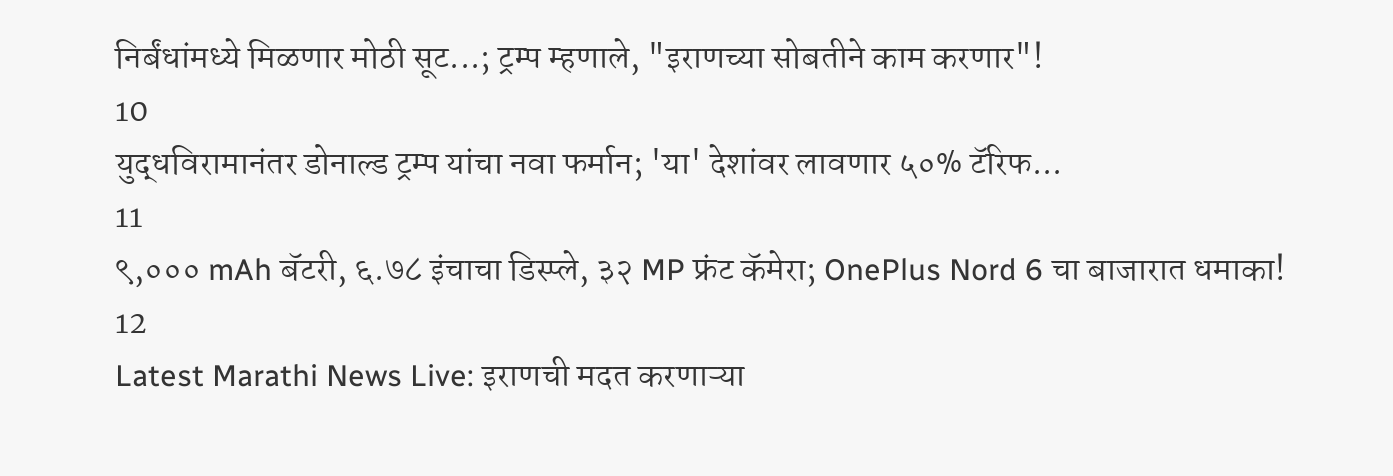निर्बंधांमध्ये मिळणार मोठी सूट...; ट्रम्प म्हणाले, "इराणच्या सोबतीने काम करणार"!
10
युद्धविरामानंतर डोनाल्ड ट्रम्प यांचा नवा फर्मान; 'या' देशांवर लावणार ५०% टॅरिफ...
11
९,००० mAh बॅटरी, ६.७८ इंचाचा डिस्प्ले, ३२ MP फ्रंट कॅमेरा; OnePlus Nord 6 चा बाजारात धमाका!
12
Latest Marathi News Live: इराणची मदत करणाऱ्या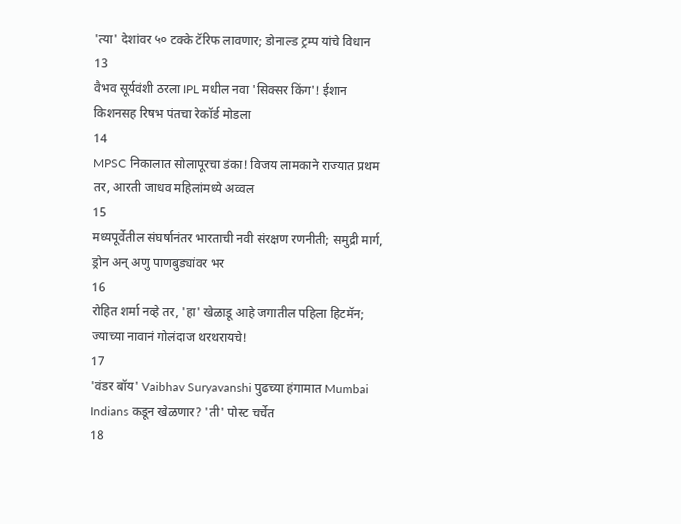'त्या' देशांवर ५० टक्के टॅरिफ लावणार; डोनाल्ड ट्रम्प यांचे विधान
13
वैभव सूर्यवंशी ठरला IPL मधील नवा 'सिक्सर किंग'! ईशान किशनसह रिषभ पंतचा रेकॉर्ड मोडला
14
MPSC निकालात सोलापूरचा डंका! विजय लामकाने राज्यात प्रथम तर, आरती जाधव महिलांमध्ये अव्वल
15
मध्यपूर्वेतील संघर्षानंतर भारताची नवी संरक्षण रणनीती; समुद्री मार्ग, ड्रोन अन् अणु पाणबुड्यांवर भर
16
रोहित शर्मा नव्हे तर, 'हा' खेळाडू आहे जगातील पहिला हिटमॅन; ज्याच्या नावानं गोलंदाज थरथरायचे!
17
'वंडर बॉय' Vaibhav Suryavanshi पुढच्या हंगामात Mumbai Indians कडून खेळणार? 'ती' पोस्ट चर्चेत
18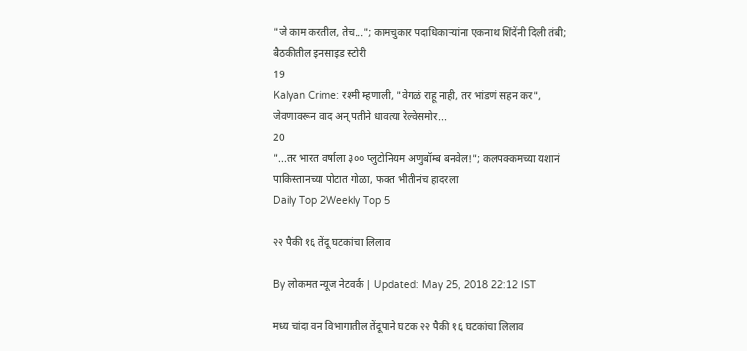"जे काम करतील, तेच..."; कामचुकार पदाधिकाऱ्यांना एकनाथ शिंदेंनी दिली तंबी; बैठकीतील इनसाइड स्टोरी
19
Kalyan Crime: रश्मी म्हणाली, "वेगळं राहू नाही, तर भांडणं सहन कर", जेवणावरून वाद अन् पतीने धावत्या रेल्वेसमोर...
20
"...तर भारत वर्षाला ३०० प्लुटोनियम अणुबॉम्ब बनवेल!"; कलपक्कमच्या यशानं पाकिस्तानच्या पोटात गोळा, फक्त भीतीनंच हादरला
Daily Top 2Weekly Top 5

२२ पैकी १६ तेंदू घटकांचा लिलाव

By लोकमत न्यूज नेटवर्क | Updated: May 25, 2018 22:12 IST

मध्य चांदा वन विभागातील तेंदूपाने घटक २२ पैकी १६ घटकांचा लिलाव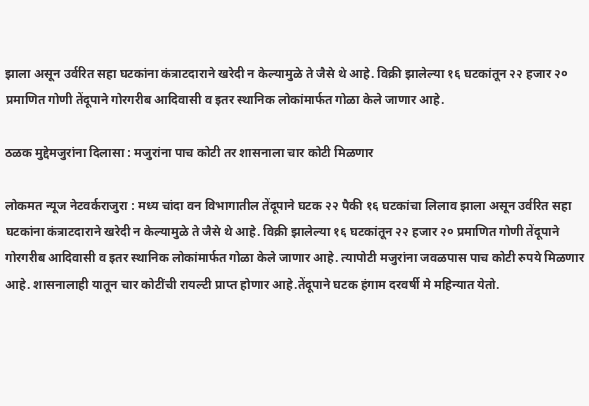झाला असून उर्वरित सहा घटकांना कंत्राटदाराने खरेदी न केल्यामुळे ते जैसे थे आहे. विक्री झालेल्या १६ घटकांतून २२ हजार २० प्रमाणित गोणी तेंदूपाने गोरगरीब आदिवासी व इतर स्थानिक लोकांमार्फत गोळा केले जाणार आहे.

ठळक मुद्देमजुरांना दिलासा : मजुरांना पाच कोटी तर शासनाला चार कोटी मिळणार

लोकमत न्यूज नेटवर्कराजुरा : मध्य चांदा वन विभागातील तेंदूपाने घटक २२ पैकी १६ घटकांचा लिलाव झाला असून उर्वरित सहा घटकांना कंत्राटदाराने खरेदी न केल्यामुळे ते जैसे थे आहे. विक्री झालेल्या १६ घटकांतून २२ हजार २० प्रमाणित गोणी तेंदूपाने गोरगरीब आदिवासी व इतर स्थानिक लोकांमार्फत गोळा केले जाणार आहे. त्यापोटी मजुरांना जवळपास पाच कोटी रुपये मिळणार आहे. शासनालाही यातून चार कोटींची रायल्टी प्राप्त होणार आहे.तेंदूपाने घटक हंगाम दरवर्षी मे महिन्यात येतो.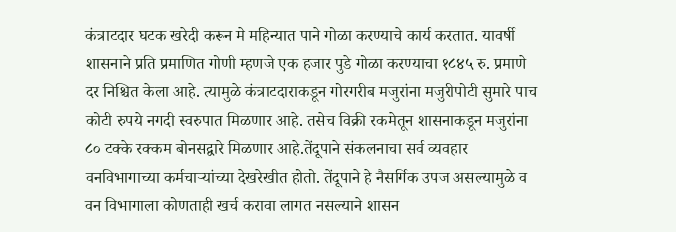कंत्राटदार घटक खरेदी करून मे महिन्यात पाने गोळा करण्याचे कार्य करतात. यावर्षी शासनाने प्रति प्रमाणित गोणी म्हणजे एक हजार पुडे गोळा करण्याचा १८४५ रु. प्रमाणे दर निश्चित केला आहे. त्यामुळे कंत्राटदाराकडून गोरगरीब मजुरांना मजुरीपोटी सुमारे पाच कोटी रुपये नगदी स्वरुपात मिळणार आहे. तसेच विक्री रकमेतून शासनाकडून मजुरांना ८० टक्के रक्कम बोनसद्वारे मिळणार आहे.तेंदूपाने संकलनाचा सर्व व्यवहार वनविभागाच्या कर्मचाऱ्यांच्या देखरेखीत होतो. तेंदूपाने हे नैसर्गिक उपज असल्यामुळे व वन विभागाला कोणताही खर्च करावा लागत नसल्याने शासन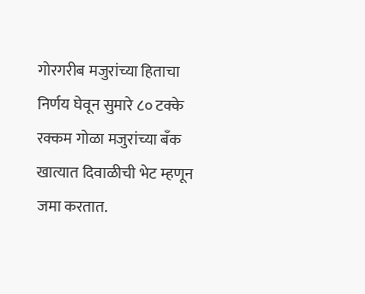गोरगरीब मजुरांच्या हिताचा निर्णय घेवून सुमारे ८० टक्के रक्कम गोळा मजुरांच्या बँक खात्यात दिवाळीची भेट म्हणून जमा करतात.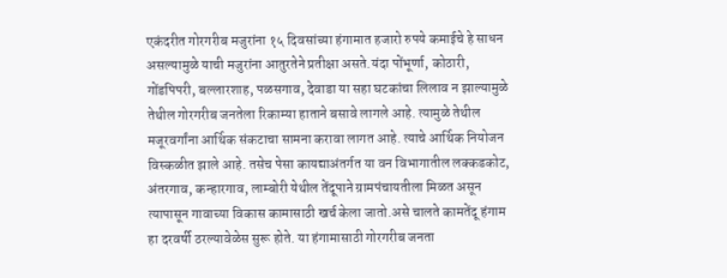एकंदरीत गोरगरीब मजुरांना १५ दिवसांच्या हंगामात हजारो रुपये कमाईचे हे साधन असल्यामुळे याची मजुरांना आतुरतेने प्रतीक्षा असते.यंदा पोंभूर्णा, कोठारी, गोंडपिपरी, बल्लारशाह, पळसगाव, देवाडा या सहा घटकांचा लिलाव न झाल्यामुळे तेथील गोरगरीब जनतेला रिकाम्या हाताने बसावे लागले आहे. त्यामुळे तेथील मजूरवर्गांना आर्थिक संकटाचा सामना करावा लागत आहे. त्याचे आर्थिक नियोजन विस्कळीत झाले आहे. तसेच पेसा कायद्याअंतर्गत या वन विभागातील लक्कडकोट, अंतरगाव, कन्हारगाव, लाम्बोरी येथील तेंदूपाने ग्रामपंचायतीला मिळत असून त्यापासून गावाच्या विकास कामासाठी खर्च केला जातो.असे चालते कामतेंदू हंगाम हा दरवर्षी ठरल्यावेळेस सुरू होते. या हंगामासाठी गोरगरीब जनता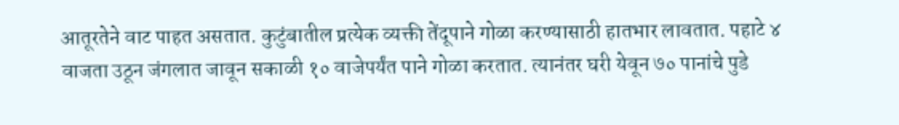आतूरतेने वाट पाहत असतात. कुटुंबातील प्रत्येक व्यक्ती तेंदूपाने गोळा करण्यासाठी हातभार लावतात. पहाटे ४ वाजता उठून जंगलात जावून सकाळी १० वाजेपर्यंत पाने गोळा करतात. त्यानंतर घरी येवून ७० पानांचे पुडे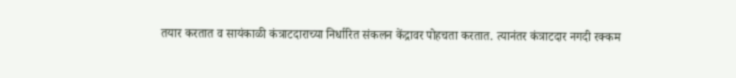तयार करतात व सायंकाळी कंत्राटदाराच्या निर्धारित संकलन केंद्रावर पोहचता करतात. त्यानंतर कंत्राटदार नगदी रक्कम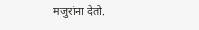मजुरांना देतो.